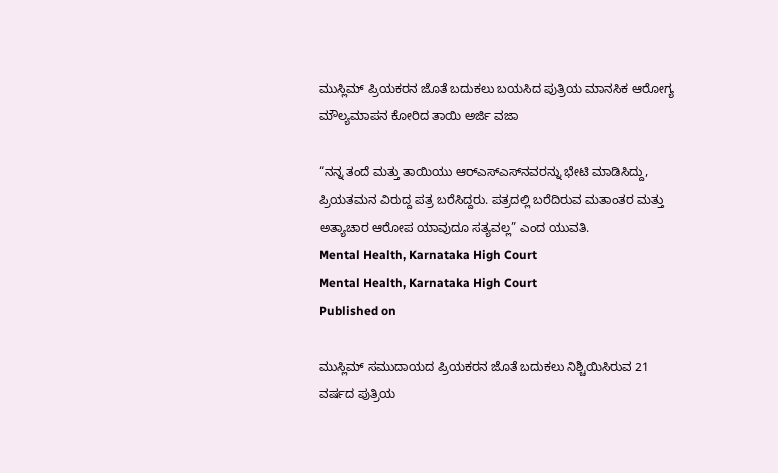ಮುಸ್ಲಿಮ್‌ ಪ್ರಿಯಕರನ ಜೊತೆ ಬದುಕಲು ಬಯಸಿದ ಪುತ್ರಿಯ ಮಾನಸಿಕ ಆರೋಗ್ಯ ಮೌಲ್ಯಮಾಪನ ಕೋರಿದ ತಾಯಿ ಅರ್ಜಿ ವಜಾ

“ನನ್ನ ತಂದೆ ಮತ್ತು ತಾಯಿಯು ಆರ್‌ಎಸ್‌ಎಸ್‌ನವರನ್ನು ಭೇಟಿ ಮಾಡಿಸಿದ್ದು, ಪ್ರಿಯತಮನ ವಿರುದ್ದ ಪತ್ರ ಬರೆಸಿದ್ದರು. ಪತ್ರದಲ್ಲಿ ಬರೆದಿರುವ ಮತಾಂತರ ಮತ್ತು ಅತ್ಯಾಚಾರ ಆರೋಪ ಯಾವುದೂ ಸತ್ಯವಲ್ಲ” ಎಂದ ಯುವತಿ.
Mental Health, Karnataka High Court
Mental Health, Karnataka High Court
Published on

ಮುಸ್ಲಿಮ್‌ ಸಮುದಾಯದ ಪ್ರಿಯಕರನ ಜೊತೆ ಬದುಕಲು ನಿಶ್ಚಿಯಿಸಿರುವ 21 ವರ್ಷದ ಪುತ್ರಿಯ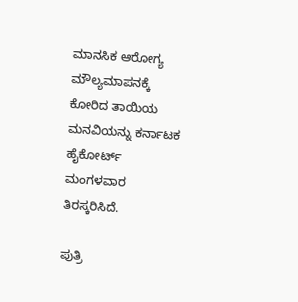ಮಾನಸಿಕ ಆರೋಗ್ಯ ಮೌಲ್ಯಮಾಪನಕ್ಕೆ ಕೋರಿದ ತಾಯಿಯ ಮನವಿಯನ್ನು ಕರ್ನಾಟಕ ಹೈಕೋರ್ಟ್‌ ಮಂಗಳವಾರ ತಿರಸ್ಕರಿಸಿದೆ.

ಪುತ್ರಿ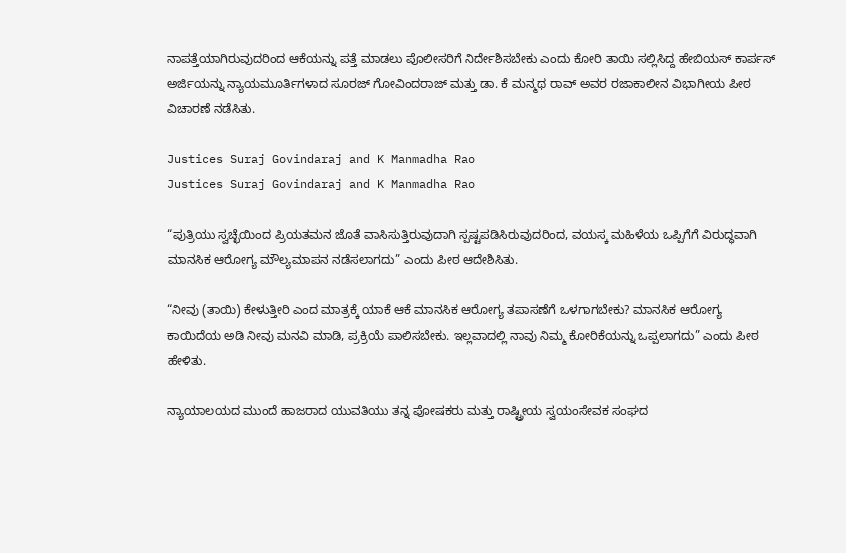ನಾಪತ್ತೆಯಾಗಿರುವುದರಿಂದ ಆಕೆಯನ್ನು ಪತ್ತೆ ಮಾಡಲು ಪೊಲೀಸರಿಗೆ ನಿರ್ದೇಶಿಸಬೇಕು ಎಂದು ಕೋರಿ ತಾಯಿ ಸಲ್ಲಿಸಿದ್ದ ಹೇಬಿಯಸ್‌ ಕಾರ್ಪಸ್‌ ಅರ್ಜಿಯನ್ನು ನ್ಯಾಯಮೂರ್ತಿಗಳಾದ ಸೂರಜ್‌ ಗೋವಿಂದರಾಜ್‌ ಮತ್ತು ಡಾ. ಕೆ ಮನ್ಮಥ ರಾವ್‌ ಅವರ ರಜಾಕಾಲೀನ ವಿಭಾಗೀಯ ಪೀಠ ವಿಚಾರಣೆ ನಡೆಸಿತು.

Justices Suraj Govindaraj and K Manmadha Rao
Justices Suraj Govindaraj and K Manmadha Rao

“ಪುತ್ರಿಯು ಸ್ವಚ್ಛೆಯಿಂದ ಪ್ರಿಯತಮನ ಜೊತೆ ವಾಸಿಸುತ್ತಿರುವುದಾಗಿ ಸ್ಪಷ್ಟಪಡಿಸಿರುವುದರಿಂದ, ವಯಸ್ಕ ಮಹಿಳೆಯ ಒಪ್ಪಿಗೆಗೆ ವಿರುದ್ಧವಾಗಿ ಮಾನಸಿಕ ಆರೋಗ್ಯ ಮೌಲ್ಯಮಾಪನ ನಡೆಸಲಾಗದು” ಎಂದು ಪೀಠ ಆದೇಶಿಸಿತು.

“ನೀವು (ತಾಯಿ) ಕೇಳುತ್ತೀರಿ ಎಂದ ಮಾತ್ರಕ್ಕೆ ಯಾಕೆ ಆಕೆ ಮಾನಸಿಕ ಆರೋಗ್ಯ ತಪಾಸಣೆಗೆ ಒಳಗಾಗಬೇಕು? ಮಾನಸಿಕ ಆರೋಗ್ಯ ಕಾಯಿದೆಯ ಅಡಿ ನೀವು ಮನವಿ ಮಾಡಿ, ಪ್ರಕ್ರಿಯೆ ಪಾಲಿಸಬೇಕು. ಇಲ್ಲವಾದಲ್ಲಿ ನಾವು ನಿಮ್ಮ ಕೋರಿಕೆಯನ್ನು ಒಪ್ಪಲಾಗದು” ಎಂದು ಪೀಠ ಹೇಳಿತು.

ನ್ಯಾಯಾಲಯದ ಮುಂದೆ ಹಾಜರಾದ ಯುವತಿಯು ತನ್ನ ಪೋಷಕರು ಮತ್ತು ರಾಷ್ಟ್ರೀಯ ಸ್ವಯಂಸೇವಕ ಸಂಘದ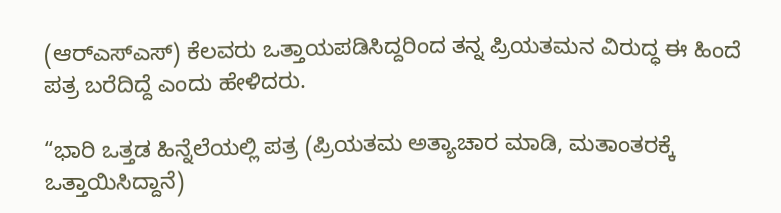(ಆರ್‌ಎಸ್‌ಎಸ್‌) ಕೆಲವರು ಒತ್ತಾಯಪಡಿಸಿದ್ದರಿಂದ ತನ್ನ ಪ್ರಿಯತಮನ ವಿರುದ್ಧ ಈ ಹಿಂದೆ ಪತ್ರ ಬರೆದಿದ್ದೆ ಎಂದು ಹೇಳಿದರು.

“ಭಾರಿ ಒತ್ತಡ ಹಿನ್ನೆಲೆಯಲ್ಲಿ ಪತ್ರ (ಪ್ರಿಯತಮ ಅತ್ಯಾಚಾರ ಮಾಡಿ, ಮತಾಂತರಕ್ಕೆ ಒತ್ತಾಯಿಸಿದ್ದಾನೆ)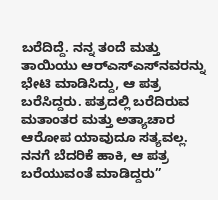ಬರೆದಿದ್ದೆ. ನನ್ನ ತಂದೆ ಮತ್ತು ತಾಯಿಯು ಆರ್‌ಎಸ್‌ಎಸ್‌ನವರನ್ನು ಭೇಟಿ ಮಾಡಿಸಿದ್ದು, ಆ ಪತ್ರ ಬರೆಸಿದ್ದರು. ಪತ್ರದಲ್ಲಿ ಬರೆದಿರುವ ಮತಾಂತರ ಮತ್ತು ಅತ್ಯಾಚಾರ ಆರೋಪ ಯಾವುದೂ ಸತ್ಯವಲ್ಲ. ನನಗೆ ಬೆದರಿಕೆ ಹಾಕಿ, ಆ ಪತ್ರ ಬರೆಯುವಂತೆ ಮಾಡಿದ್ದರು”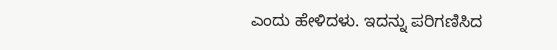ಎಂದು ಹೇಳಿದಳು. ಇದನ್ನು ಪರಿಗಣಿಸಿದ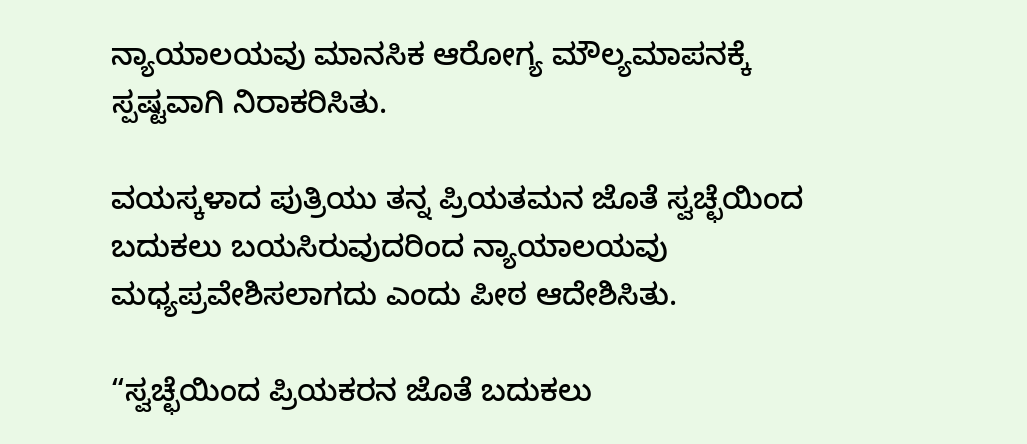ನ್ಯಾಯಾಲಯವು ಮಾನಸಿಕ ಆರೋಗ್ಯ ಮೌಲ್ಯಮಾಪನಕ್ಕೆ ಸ್ಪಷ್ಟವಾಗಿ ನಿರಾಕರಿಸಿತು.

ವಯಸ್ಕಳಾದ ಪುತ್ರಿಯು ತನ್ನ ಪ್ರಿಯತಮನ ಜೊತೆ ಸ್ವಚ್ಛೆಯಿಂದ ಬದುಕಲು ಬಯಸಿರುವುದರಿಂದ ನ್ಯಾಯಾಲಯವು ಮಧ್ಯಪ್ರವೇಶಿಸಲಾಗದು ಎಂದು ಪೀಠ ಆದೇಶಿಸಿತು.

“ಸ್ವಚ್ಛೆಯಿಂದ ಪ್ರಿಯಕರನ ಜೊತೆ ಬದುಕಲು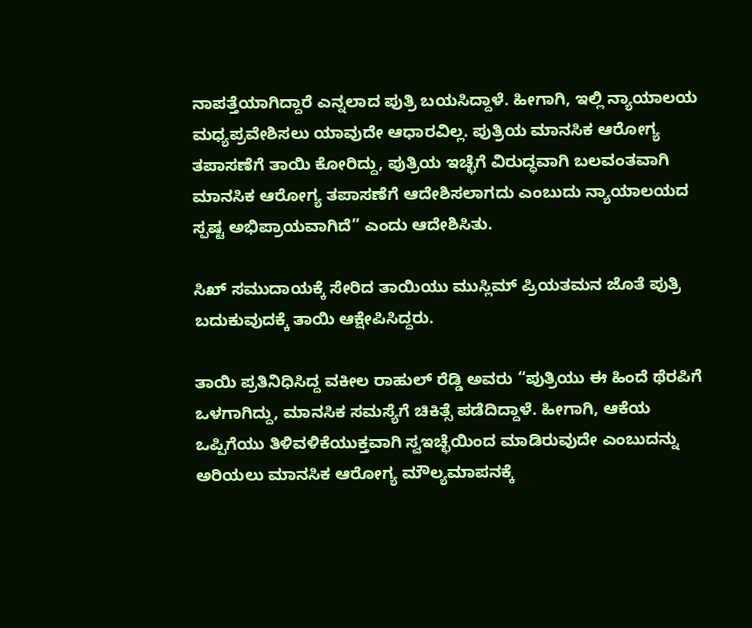ನಾಪತ್ತೆಯಾಗಿದ್ದಾರೆ ಎನ್ನಲಾದ ಪುತ್ರಿ ಬಯಸಿದ್ದಾಳೆ. ಹೀಗಾಗಿ, ಇಲ್ಲಿ ನ್ಯಾಯಾಲಯ ಮಧ್ಯಪ್ರವೇಶಿಸಲು ಯಾವುದೇ ಆಧಾರವಿಲ್ಲ. ಪುತ್ರಿಯ ಮಾನಸಿಕ ಆರೋಗ್ಯ ತಪಾಸಣೆಗೆ ತಾಯಿ ಕೋರಿದ್ದು, ಪುತ್ರಿಯ ಇಚ್ಛೆಗೆ ವಿರುದ್ಧವಾಗಿ ಬಲವಂತವಾಗಿ ಮಾನಸಿಕ ಆರೋಗ್ಯ ತಪಾಸಣೆಗೆ ಆದೇಶಿಸಲಾಗದು ಎಂಬುದು ನ್ಯಾಯಾಲಯದ ಸ್ಪಷ್ಟ ಅಭಿಪ್ರಾಯವಾಗಿದೆ” ಎಂದು ಆದೇಶಿಸಿತು.

ಸಿಖ್‌ ಸಮುದಾಯಕ್ಕೆ ಸೇರಿದ ತಾಯಿಯು ಮುಸ್ಲಿಮ್‌ ಪ್ರಿಯತಮನ ಜೊತೆ ಪುತ್ರಿ ಬದುಕುವುದಕ್ಕೆ ತಾಯಿ ಆಕ್ಷೇಪಿಸಿದ್ದರು.

ತಾಯಿ ಪ್ರತಿನಿಧಿಸಿದ್ದ ವಕೀಲ ರಾಹುಲ್‌ ರೆಡ್ಡಿ ಅವರು “ಪುತ್ರಿಯು ಈ ಹಿಂದೆ ಥೆರಪಿಗೆ ಒಳಗಾಗಿದ್ದು, ಮಾನಸಿಕ ಸಮಸ್ಯೆಗೆ ಚಿಕಿತ್ಸೆ ಪಡೆದಿದ್ದಾಳೆ. ಹೀಗಾಗಿ, ಆಕೆಯ ಒಪ್ಪಿಗೆಯು ತಿಳಿವಳಿಕೆಯುಕ್ತವಾಗಿ ಸ್ವಇಚ್ಛೆಯಿಂದ ಮಾಡಿರುವುದೇ ಎಂಬುದನ್ನು ಅರಿಯಲು ಮಾನಸಿಕ ಆರೋಗ್ಯ ಮೌಲ್ಯಮಾಪನಕ್ಕೆ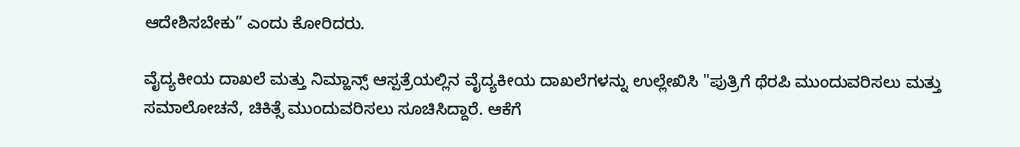ಆದೇಶಿಸಬೇಕು” ಎಂದು ಕೋರಿದರು.

ವೈದ್ಯಕೀಯ ದಾಖಲೆ ಮತ್ತು ನಿಮ್ಹಾನ್ಸ್‌ ಆಸ್ಪತ್ರೆಯಲ್ಲಿನ ವೈದ್ಯಕೀಯ ದಾಖಲೆಗಳನ್ನು ಉಲ್ಲೇಖಿಸಿ "ಪುತ್ರಿಗೆ ಥೆರಪಿ ಮುಂದುವರಿಸಲು ಮತ್ತು ಸಮಾಲೋಚನೆ, ಚಿಕಿತ್ಸೆ ಮುಂದುವರಿಸಲು ಸೂಚಿಸಿದ್ದಾರೆ. ಆಕೆಗೆ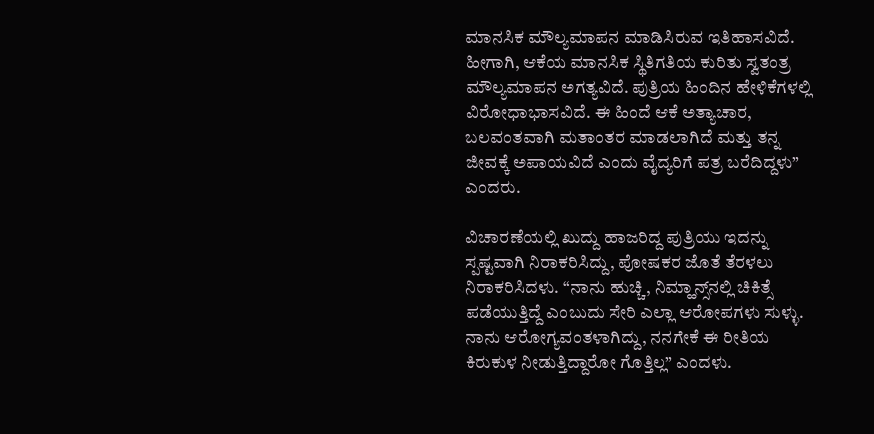ಮಾನಸಿಕ ಮೌಲ್ಯಮಾಪನ ಮಾಡಿಸಿರುವ ಇತಿಹಾಸವಿದೆ. ಹೀಗಾಗಿ, ಆಕೆಯ ಮಾನಸಿಕ ಸ್ಥಿತಿಗತಿಯ ಕುರಿತು ಸ್ವತಂತ್ರ ಮೌಲ್ಯಮಾಪನ ಅಗತ್ಯವಿದೆ. ಪುತ್ರಿಯ ಹಿಂದಿನ ಹೇಳಿಕೆಗಳಲ್ಲಿ ವಿರೋಧಾಭಾಸವಿದೆ. ಈ ಹಿಂದೆ ಆಕೆ ಅತ್ಯಾಚಾರ, ಬಲವಂತವಾಗಿ ಮತಾಂತರ ಮಾಡಲಾಗಿದೆ ಮತ್ತು ತನ್ನ ಜೀವಕ್ಕೆ ಅಪಾಯವಿದೆ ಎಂದು ವೈದ್ಯರಿಗೆ ಪತ್ರ ಬರೆದಿದ್ದಳು” ಎಂದರು.

ವಿಚಾರಣೆಯಲ್ಲಿ ಖುದ್ದು ಹಾಜರಿದ್ದ ಪುತ್ರಿಯು ಇದನ್ನು ಸ್ಪಷ್ಟವಾಗಿ ನಿರಾಕರಿಸಿದ್ದು, ಪೋಷಕರ ಜೊತೆ ತೆರಳಲು ನಿರಾಕರಿಸಿದಳು. “ನಾನು ಹುಚ್ಚಿ, ನಿಮ್ಹಾನ್ಸ್‌ನಲ್ಲಿ ಚಿಕಿತ್ಸೆ ಪಡೆಯುತ್ತಿದ್ದೆ ಎಂಬುದು ಸೇರಿ ಎಲ್ಲಾ ಆರೋಪಗಳು ಸುಳ್ಳು. ನಾನು ಆರೋಗ್ಯವಂತಳಾಗಿದ್ದು, ನನಗೇಕೆ ಈ ರೀತಿಯ ಕಿರುಕುಳ ನೀಡುತ್ತಿದ್ದಾರೋ ಗೊತ್ತಿಲ್ಲ” ಎಂದಳು.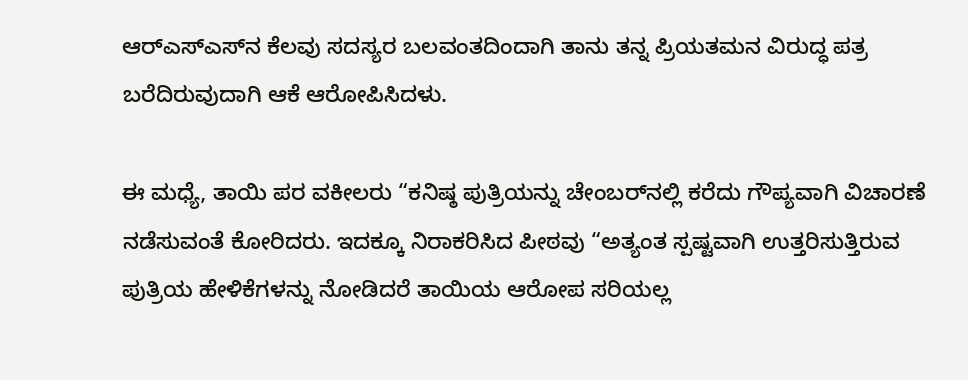ಆರ್‌ಎಸ್‌ಎಸ್‌ನ ಕೆಲವು ಸದಸ್ಯರ ಬಲವಂತದಿಂದಾಗಿ ತಾನು ತನ್ನ ಪ್ರಿಯತಮನ ವಿರುದ್ಧ ಪತ್ರ ಬರೆದಿರುವುದಾಗಿ ಆಕೆ ಆರೋಪಿಸಿದಳು.

ಈ ಮಧ್ಯೆ, ತಾಯಿ ಪರ ವಕೀಲರು “ಕನಿಷ್ಠ ಪುತ್ರಿಯನ್ನು ಚೇಂಬರ್‌ನಲ್ಲಿ ಕರೆದು ಗೌಪ್ಯವಾಗಿ ವಿಚಾರಣೆ ನಡೆಸುವಂತೆ ಕೋರಿದರು. ಇದಕ್ಕೂ ನಿರಾಕರಿಸಿದ ಪೀಠವು “ಅತ್ಯಂತ ಸ್ಪಷ್ಟವಾಗಿ ಉತ್ತರಿಸುತ್ತಿರುವ ಪುತ್ರಿಯ ಹೇಳಿಕೆಗಳನ್ನು ನೋಡಿದರೆ ತಾಯಿಯ ಆರೋಪ ಸರಿಯಲ್ಲ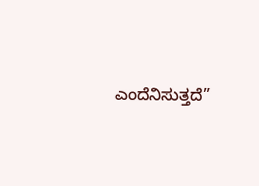ಎಂದೆನಿಸುತ್ತದೆ”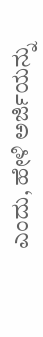ಎಂದು, ಹೇಳಿ ಅರ್ಜಿಯನ್ನು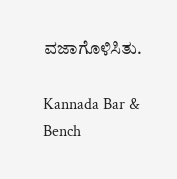ವಜಾಗೊಳಿಸಿತು.

Kannada Bar & Bench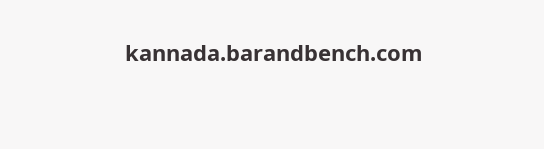kannada.barandbench.com